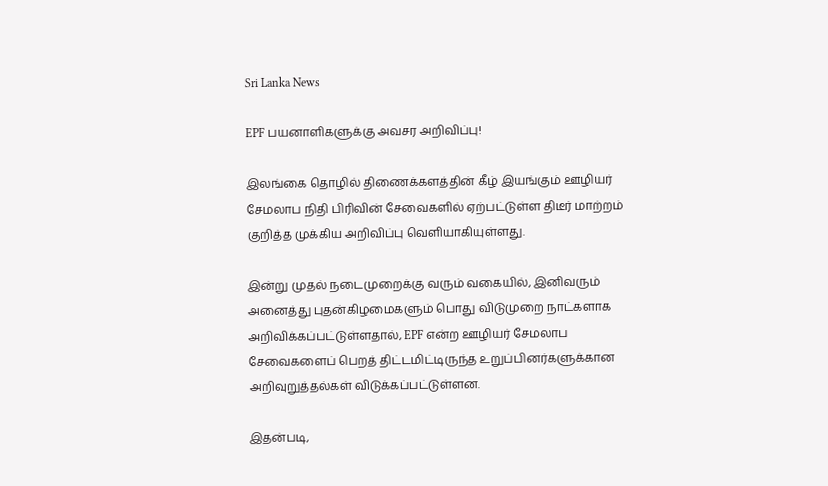Sri Lanka News

EPF பயனாளிகளுக்கு அவசர அறிவிப்பு!

இலங்கை தொழில் திணைக்களத்தின் கீழ் இயங்கும் ஊழியர் சேமலாப நிதி பிரிவின் சேவைகளில் ஏற்பட்டுள்ள திடீர் மாற்றம் குறித்த முக்கிய அறிவிப்பு வெளியாகியுள்ளது.

இன்று முதல் நடைமுறைக்கு வரும் வகையில், இனிவரும் அனைத்து புதன்கிழமைகளும் பொது விடுமுறை நாட்களாக அறிவிக்கப்பட்டுள்ளதால், EPF என்ற ஊழியர் சேமலாப சேவைகளைப் பெறத் திட்டமிட்டிருந்த உறுப்பினர்களுக்கான அறிவுறுத்தல்கள் விடுக்கப்பட்டுள்ளன.

இதன்படி,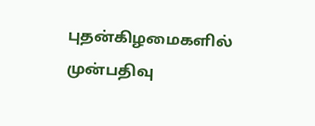புதன்கிழமைகளில் முன்பதிவு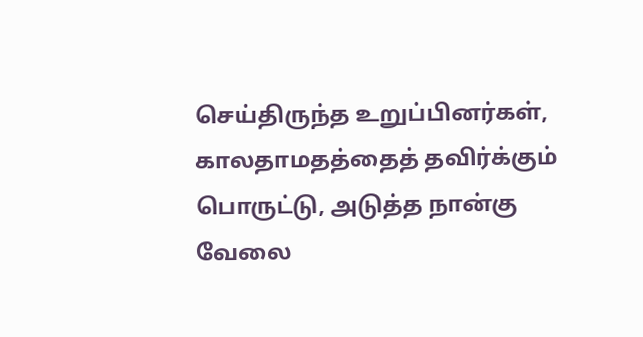செய்திருந்த உறுப்பினர்கள், காலதாமதத்தைத் தவிர்க்கும் பொருட்டு, அடுத்த நான்கு வேலை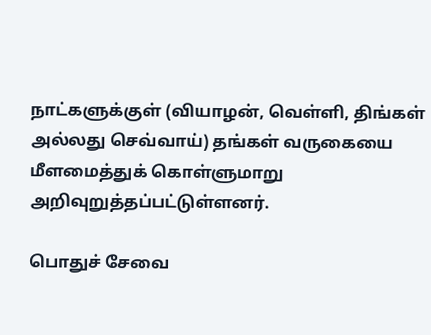நாட்களுக்குள் (வியாழன், வெள்ளி, திங்கள் அல்லது செவ்வாய்) தங்கள் வருகையை மீளமைத்துக் கொள்ளுமாறு அறிவுறுத்தப்பட்டுள்ளனர்.

பொதுச் சேவை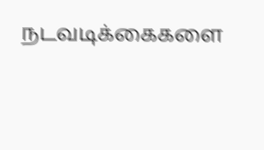நடவடிக்கைகளை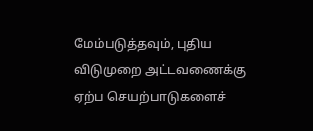மேம்படுத்தவும், புதிய விடுமுறை அட்டவணைக்கு ஏற்ப செயற்பாடுகளைச்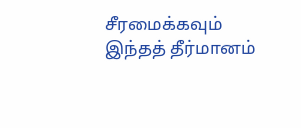சீரமைக்கவும் இந்தத் தீர்மானம்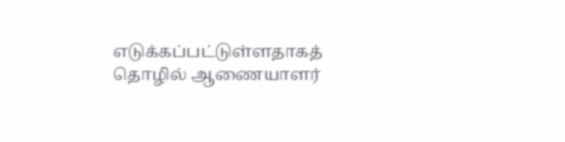எடுக்கப்பட்டுள்ளதாகத் தொழில் ஆணையாளர்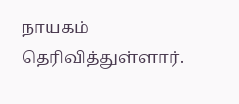நாயகம் தெரிவித்துள்ளார்.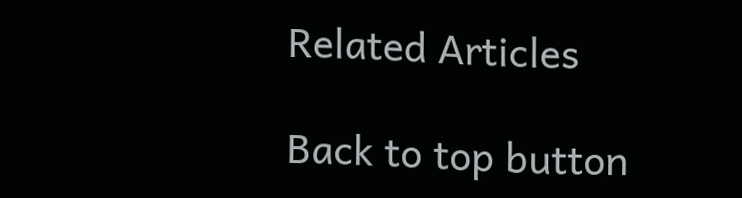Related Articles

Back to top button